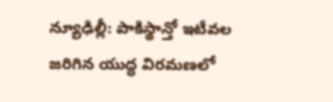న్యూఢిల్లీ: పాకిస్థాన్తో ఇటీవల జరిగిన యుద్ధ విరమణలో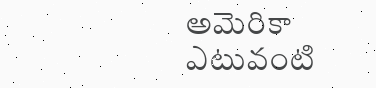అమెరికా ఎటువంటి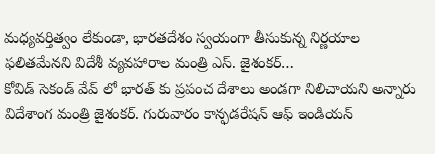మధ్యవర్తిత్వం లేకుండా, భారతదేశం స్వయంగా తీసుకున్న నిర్ణయాల ఫలితమేనని విదేశీ వ్యవహారాల మంత్రి ఎస్. జైశంకర్…
కోవిడ్ సెకండ్ వేవ్ లో భారత్ కు ప్రపంచ దేశాలు అండగా నిలిచాయని అన్నారు విదేశాంగ మంత్రి జైశంకర్. గురువారం కాన్ఫడరేషన్ ఆఫ్ ఇండియన్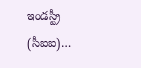ఇండస్ట్రీ (సీఐఐ)…